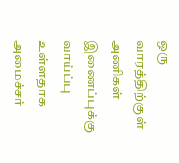ஒரு வாரத்திற்குள் அணிகள் இணைப்புக்கு வாய்ப்பு உள்ளதாக அமைச்சர்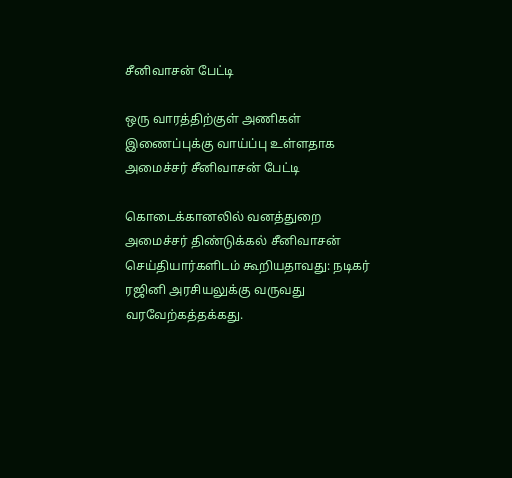சீனிவாசன் பேட்டி

ஒரு வாரத்திற்குள் அணிகள் இணைப்புக்கு வாய்ப்பு உள்ளதாக அமைச்சர் சீனிவாசன் பேட்டி

கொடைக்கான‌லில் வ‌ன‌த்துறை அமைச்ச‌ர் திண்டுக்கல் சீனிவாசன் செய்தியார்களிடம் கூறியதாவது: நடிகர் ர‌ஜினி அர‌சிய‌லுக்கு வ‌ருவ‌து வ‌ர‌வேற்க‌த்த‌க்க‌து.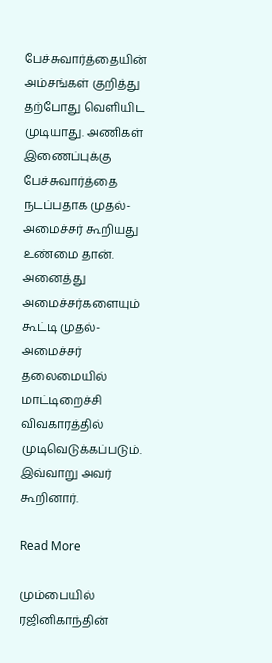பேச்சுவார்த்தையின் அம்சங்கள் குறித்து தற்போது வெளியிட முடியாது. அணிகள் இணைப்புக்கு பேச்சுவார்த்தை நடப்பதாக முதல்-அமைச்சர் கூறியது உண்மை தான். அனைத்து அமைச்ச‌ர்க‌ளையும் கூட்டி முதல்-அமைச்சர் த‌லைமையில் மாட்டிறைச்சி விவ‌கார‌த்தில் முடிவெடுக்க‌ப்ப‌டும். இவ்வாறு அவர் கூறினார்.

Read More

மும்பையில் ரஜினிகாந்தின்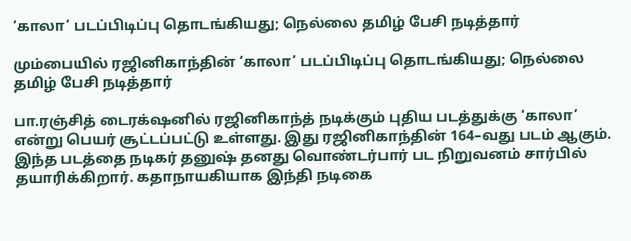‘காலா’ படப்பிடிப்பு தொடங்கியது; நெல்லை தமிழ் பேசி நடித்தார்

மும்பையில் ரஜினிகாந்தின் ‘காலா’ படப்பிடிப்பு தொடங்கியது; நெல்லை தமிழ் பேசி நடித்தார்

பா.ரஞ்சித் டைரக்‌ஷனில் ரஜினிகாந்த் நடிக்கும் புதிய படத்துக்கு ‘காலா’ என்று பெயர் சூட்டப்பட்டு உள்ளது. இது ரஜினிகாந்தின் 164–வது படம் ஆகும். இந்த படத்தை நடிகர் தனுஷ் தனது வொண்டர்பார் பட நிறுவனம் சார்பில் தயாரிக்கிறார். கதாநாயகியாக இந்தி நடிகை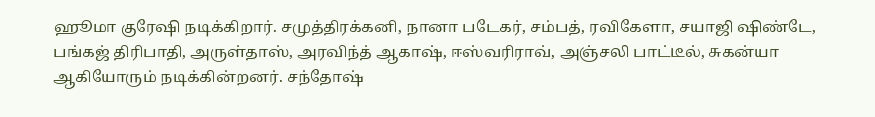ஹூமா குரேஷி நடிக்கிறார். சமுத்திரக்கனி, நானா படேகர், சம்பத், ரவிகேளா, சயாஜி ஷிண்டே, பங்கஜ் திரிபாதி, அருள்தாஸ், அரவிந்த் ஆகாஷ், ஈஸ்வரிராவ், அஞ்சலி பாட்டீல், சுகன்யா ஆகியோரும் நடிக்கின்றனர். சந்தோஷ்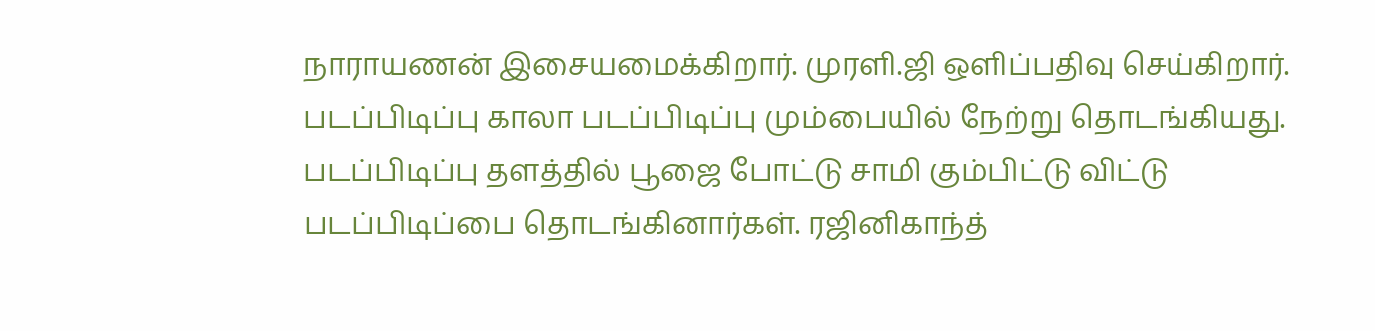நாராயணன் இசையமைக்கிறார். முரளி.ஜி ஒளிப்பதிவு செய்கிறார். படப்பிடிப்பு காலா படப்பிடிப்பு மும்பையில் நேற்று தொடங்கியது. படப்பிடிப்பு தளத்தில் பூஜை போட்டு சாமி கும்பிட்டு விட்டு படப்பிடிப்பை தொடங்கினார்கள். ரஜினிகாந்த்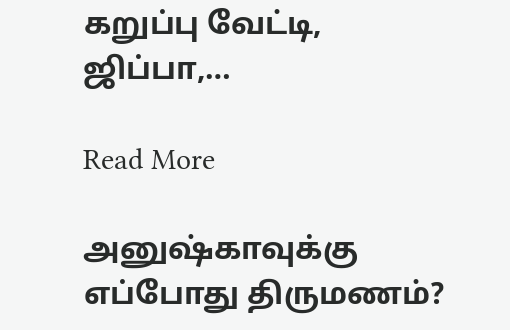கறுப்பு வேட்டி, ஜிப்பா,…

Read More

அனுஷ்காவுக்கு எப்போது திருமணம்?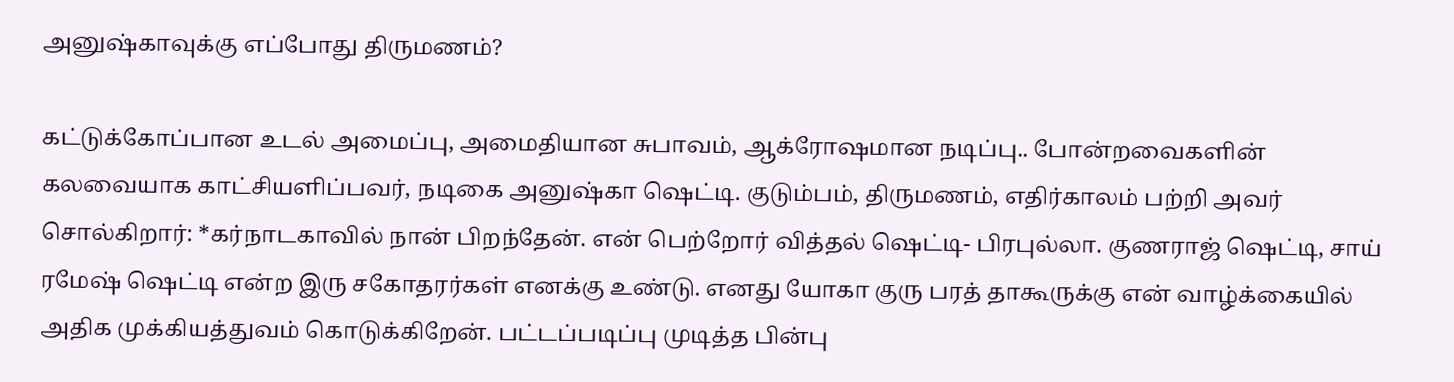அனுஷ்காவுக்கு எப்போது திருமணம்?

கட்டுக்கோப்பான உடல் அமைப்பு, அமைதியான சுபாவம், ஆக்ரோஷமான நடிப்பு.. போன்றவைகளின் கலவையாக காட்சியளிப்பவர், நடிகை அனுஷ்கா ஷெட்டி. குடும்பம், திருமணம், எதிர்காலம் பற்றி அவர் சொல்கிறார்: *கர்நாடகாவில் நான் பிறந்தேன். என் பெற்றோர் வித்தல் ஷெட்டி- பிரபுல்லா. குணராஜ் ஷெட்டி, சாய் ரமேஷ் ஷெட்டி என்ற இரு சகோதரர்கள் எனக்கு உண்டு. எனது யோகா குரு பரத் தாகூருக்கு என் வாழ்க்கையில் அதிக முக்கியத்துவம் கொடுக்கிறேன். பட்டப்படிப்பு முடித்த பின்பு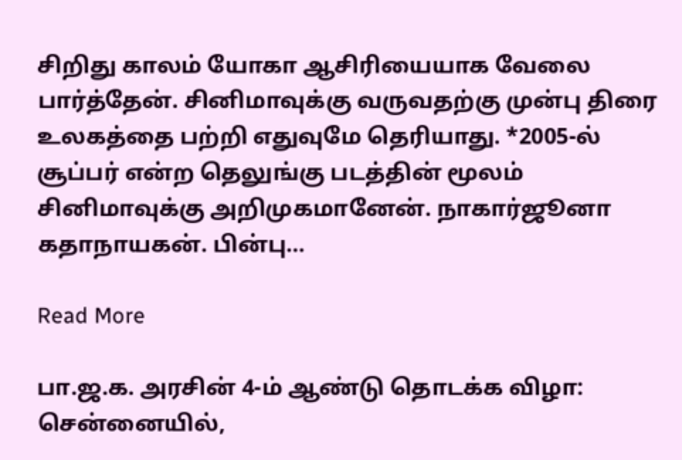சிறிது காலம் யோகா ஆசிரியையாக வேலை பார்த்தேன். சினிமாவுக்கு வருவதற்கு முன்பு திரை உலகத்தை பற்றி எதுவுமே தெரியாது. *2005-ல் சூப்பர் என்ற தெலுங்கு படத்தின் மூலம் சினிமாவுக்கு அறிமுகமானேன். நாகார்ஜூனா கதாநாயகன். பின்பு…

Read More

பா.ஜ.க. அரசின் 4-ம் ஆண்டு தொடக்க விழா: சென்னையில்,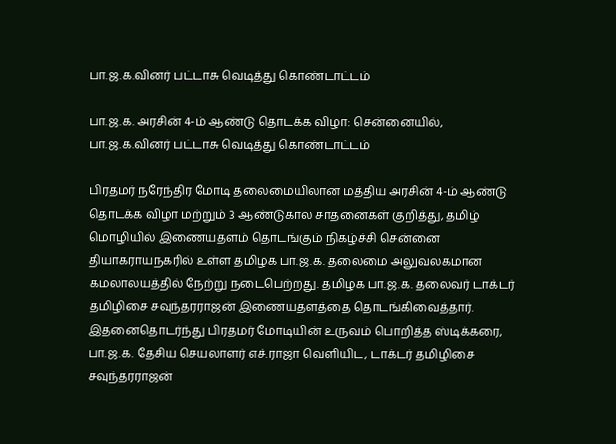பா.ஜ.க.வினர் பட்டாசு வெடித்து கொண்டாட்டம்

பா.ஜ.க. அரசின் 4-ம் ஆண்டு தொடக்க விழா: சென்னையில், பா.ஜ.க.வினர் பட்டாசு வெடித்து கொண்டாட்டம்

பிரதமர் நரேந்திர மோடி தலைமையிலான மத்திய அரசின் 4-ம் ஆண்டு தொடக்க விழா மற்றும் 3 ஆண்டுகால சாதனைகள் குறித்து, தமிழ் மொழியில் இணையதளம் தொடங்கும் நிகழ்ச்சி சென்னை தியாகராயநகரில் உள்ள தமிழக பா.ஜ.க. தலைமை அலுவலகமான கமலாலயத்தில் நேற்று நடைபெற்றது. தமிழக பா.ஜ.க. தலைவர் டாக்டர் தமிழிசை சவுந்தரராஜன் இணையதளத்தை தொடங்கிவைத்தார். இதனைதொடர்ந்து பிரதமர் மோடியின் உருவம் பொறித்த ஸ்டிக்கரை, பா.ஜ.க. தேசிய செயலாளர் எச்.ராஜா வெளியிட, டாக்டர் தமிழிசை சவுந்தரராஜன்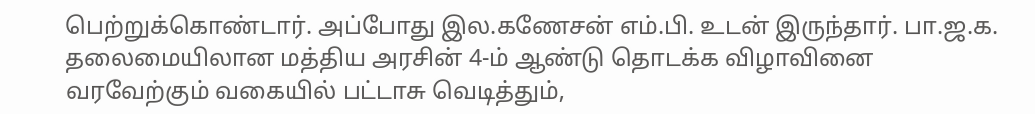பெற்றுக்கொண்டார். அப்போது இல.கணேசன் எம்.பி. உடன் இருந்தார். பா.ஜ.க. தலைமையிலான மத்திய அரசின் 4-ம் ஆண்டு தொடக்க விழாவினை வரவேற்கும் வகையில் பட்டாசு வெடித்தும்,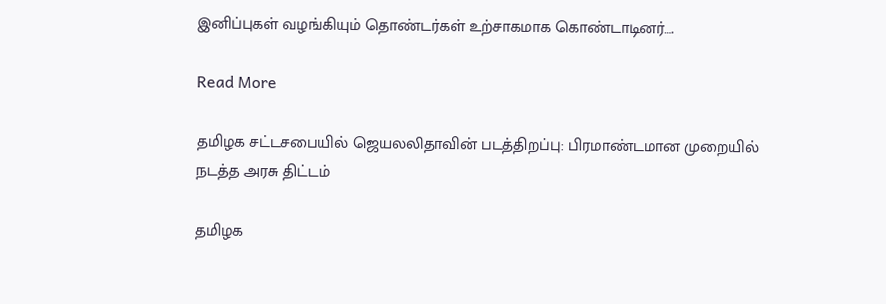இனிப்புகள் வழங்கியும் தொண்டர்கள் உற்சாகமாக கொண்டாடினர்….

Read More

தமிழக சட்டசபையில் ஜெயலலிதாவின் படத்திறப்பு: பிரமாண்டமான முறையில் நடத்த அரசு திட்டம்

தமிழக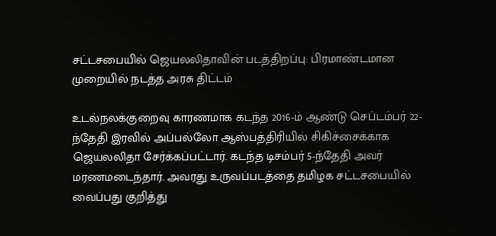சட்டசபையில் ஜெயலலிதாவின் படத்திறப்பு: பிரமாண்டமான முறையில் நடத்த அரசு திட்டம்

உடல்நலக்குறைவு காரணமாக கடந்த 2016-ம் ஆண்டு செப்டம்பர் 22-ந்தேதி இரவில் அப்பல்லோ ஆஸ்பத்திரியில் சிகிச்சைக்காக ஜெயலலிதா சேர்க்கப்பட்டார். கடந்த டிசம்பர் 5-ந்தேதி அவர் மரணமடைந்தார். அவரது உருவப்படத்தை தமிழக சட்டசபையில் வைப்பது குறித்து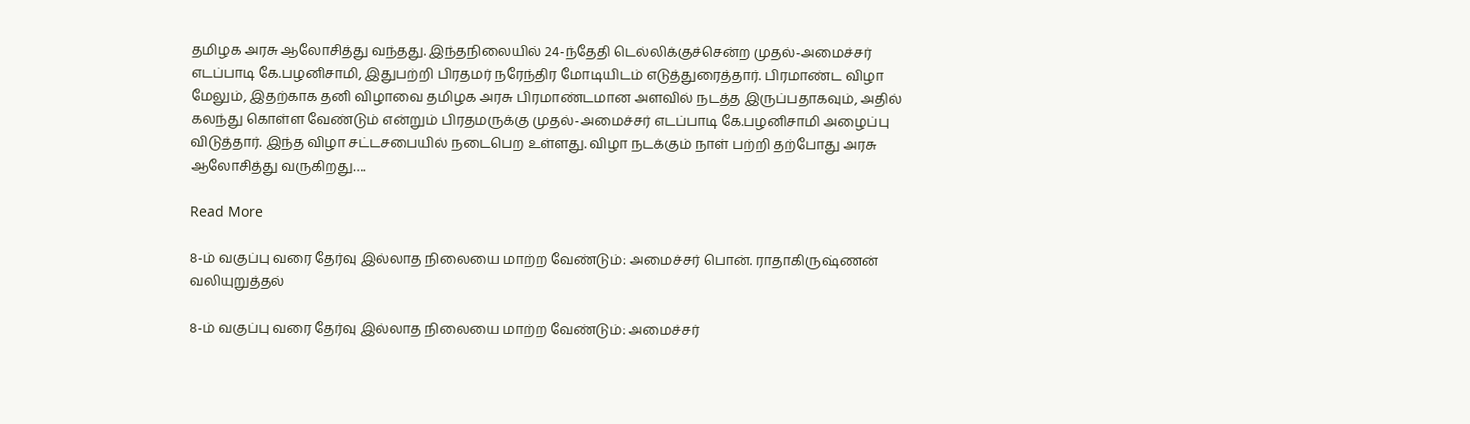தமிழக அரசு ஆலோசித்து வந்தது. இந்தநிலையில் 24-ந்தேதி டெல்லிக்குச்சென்ற முதல்-அமைச்சர் எடப்பாடி கே.பழனிசாமி, இதுபற்றி பிரதமர் நரேந்திர மோடியிடம் எடுத்துரைத்தார். பிரமாண்ட விழா மேலும், இதற்காக தனி விழாவை தமிழக அரசு பிரமாண்டமான அளவில் நடத்த இருப்பதாகவும், அதில் கலந்து கொள்ள வேண்டும் என்றும் பிரதமருக்கு முதல்-அமைச்சர் எடப்பாடி கே.பழனிசாமி அழைப்பு விடுத்தார். இந்த விழா சட்டசபையில் நடைபெற உள்ளது. விழா நடக்கும் நாள் பற்றி தற்போது அரசு ஆலோசித்து வருகிறது….

Read More

8-ம் வகுப்பு வரை தேர்வு இல்லாத நிலையை மாற்ற வேண்டும்: அமைச்சர் பொன். ராதாகிருஷ்ணன் வலியுறுத்தல்

8-ம் வகுப்பு வரை தேர்வு இல்லாத நிலையை மாற்ற வேண்டும்: அமைச்சர்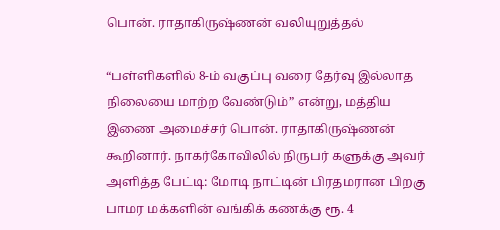பொன். ராதாகிருஷ்ணன் வலியுறுத்தல்

“பள்ளிகளில் 8-ம் வகுப்பு வரை தேர்வு இல்லாத நிலையை மாற்ற வேண்டும்” என்று, மத்திய இணை அமைச்சர் பொன். ராதாகிருஷ்ணன் கூறினார். நாகர்கோவிலில் நிருபர் களுக்கு அவர் அளித்த பேட்டி: மோடி நாட்டின் பிரதமரான பிறகு பாமர மக்களின் வங்கிக் கணக்கு ரூ. 4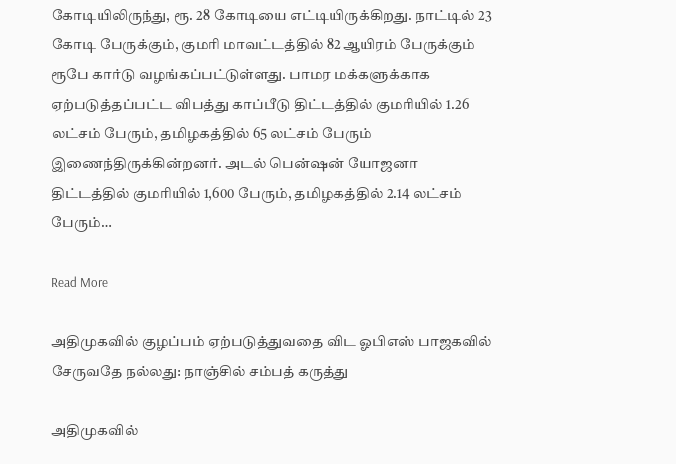கோடியிலிருந்து, ரூ. 28 கோடியை எட்டியிருக்கிறது. நாட்டில் 23 கோடி பேருக்கும், குமரி மாவட்டத்தில் 82 ஆயிரம் பேருக்கும் ரூபே கார்டு வழங்கப்பட்டுள்ளது. பாமர மக்களுக்காக ஏற்படுத்தப்பட்ட விபத்து காப்பீடு திட்டத்தில் குமரியில் 1.26 லட்சம் பேரும், தமிழகத்தில் 65 லட்சம் பேரும் இணைந்திருக்கின்றனர். அடல் பென்ஷன் யோஜனா திட்டத்தில் குமரியில் 1,600 பேரும், தமிழகத்தில் 2.14 லட்சம் பேரும்…

Read More

அதிமுகவில் குழப்பம் ஏற்படுத்துவதை விட ஓபிஎஸ் பாஜகவில் சேருவதே நல்லது: நாஞ்சில் சம்பத் கருத்து

அதிமுகவில்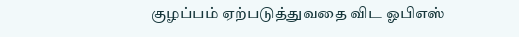குழப்பம் ஏற்படுத்துவதை விட ஓபிஎஸ்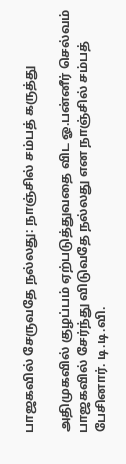பாஜகவில் சேருவதே நல்லது: நாஞ்சில் சம்பத் கருத்து

அதிமுகவில் குழப்பம் ஏற்படுத்துவதை விட ஓ.பன்னீர் செல்வம் பாஜகவில் சேர்ந்து விடுவதே நல்லது என நாஞ்சில் சம்பத் பேசினார். டி.டி.வி.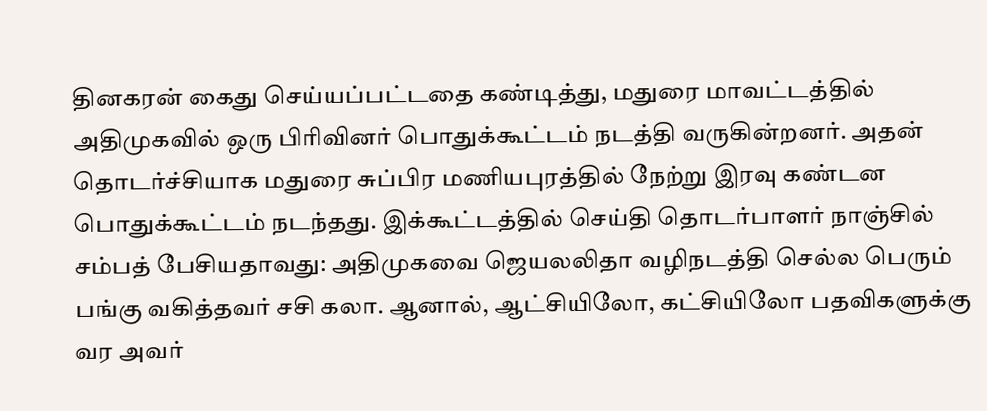தினகரன் கைது செய்யப்பட்டதை கண்டித்து, மதுரை மாவட்டத்தில் அதிமுகவில் ஒரு பிரிவினர் பொதுக்கூட்டம் நடத்தி வருகின்றனர். அதன் தொடர்ச்சியாக மதுரை சுப்பிர மணியபுரத்தில் நேற்று இரவு கண்டன பொதுக்கூட்டம் நடந்தது. இக்கூட்டத்தில் செய்தி தொடர்பாளர் நாஞ்சில் சம்பத் பேசியதாவது: அதிமுகவை ஜெயலலிதா வழிநடத்தி செல்ல பெரும் பங்கு வகித்தவர் சசி கலா. ஆனால், ஆட்சியிலோ, கட்சியிலோ பதவிகளுக்கு வர அவர்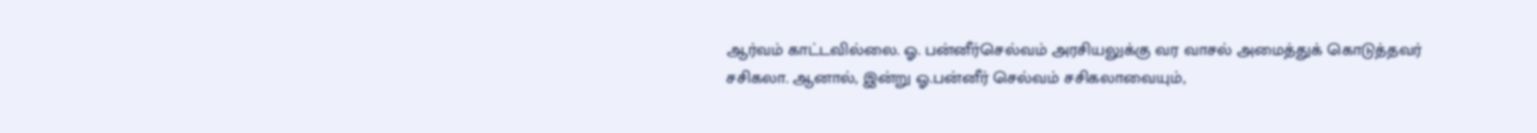ஆர்வம் காட்டவில்லை. ஓ. பன்னீர்செல்வம் அரசியலுக்கு வர வாசல் அமைத்துக் கொடுத்தவர் சசிகலா. ஆனால், இன்று ஓ.பன்னீர் செல்வம் சசிகலாவையும்,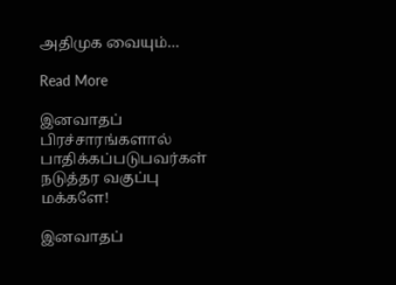அதிமுக வையும்…

Read More

இனவாதப் பிரச்சாரங்களால் பாதிக்கப்படுபவர்கள் நடுத்தர வகுப்பு மக்களே!

இனவாதப்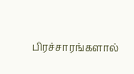பிரச்சாரங்களால்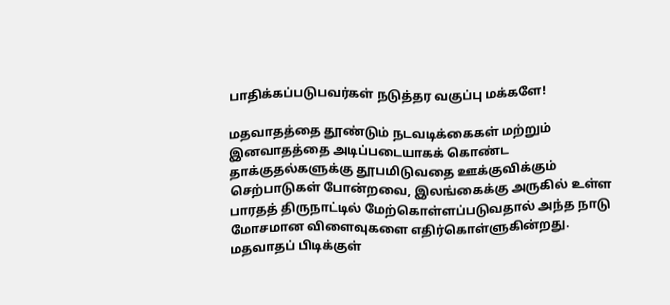பாதிக்கப்படுபவர்கள் நடுத்தர வகுப்பு மக்களே!

மதவாதத்தை தூண்டும் நடவடிக்கைகள் மற்றும் இனவாதத்தை அடிப்படையாகக் கொண்ட தாக்குதல்களுக்கு தூபமிடுவதை ஊக்குவிக்கும் செற்பாடுகள் போன்றவை, இலங்கைக்கு அருகில் உள்ள பாரதத் திருநாட்டில் மேற்கொள்ளப்படுவதால் அந்த நாடு மோசமான விளைவுகளை எதிர்கொள்ளுகின்றது. மதவாதப் பிடிக்குள்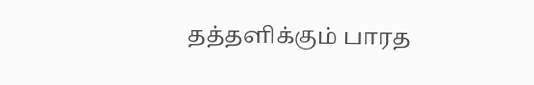தத்தளிக்கும் பாரத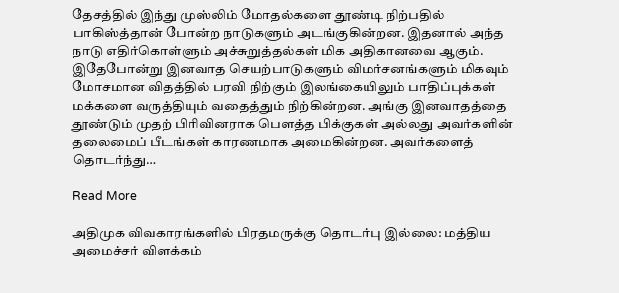தேசத்தில் இந்து முஸ்லிம் மோதல்களை தூண்டி நிற்பதில் பாகிஸ்த்தான் போன்ற நாடுகளும் அடங்குகின்றன. இதனால் அந்த நாடு எதிர்கொள்ளும் அச்சுறுத்தல்கள் மிக அதிகானவை ஆகும். இதேபோன்று இனவாத செயற்பாடுகளும் விமர்சனங்களும் மிகவும் மோசமான விதத்தில் பரவி நிற்கும் இலங்கையிலும் பாதிப்புக்கள் மக்களை வருத்தியும் வதைத்தும் நிற்கின்றன. அங்கு இனவாதத்தை தூண்டும் முதற் பிரிவினராக பௌத்த பிக்குகள் அல்லது அவர்களின் தலைமைப் பீடங்கள் காரணமாக அமைகின்றன. அவர்களைத் தொடர்ந்து…

Read More

அதிமுக விவகாரங்களில் பிரதமருக்கு தொடர்பு இல்லை: மத்திய அமைச்சர் விளக்கம்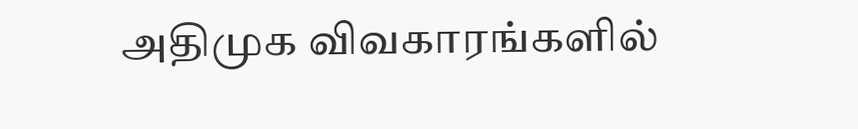அதிமுக விவகாரங்களில்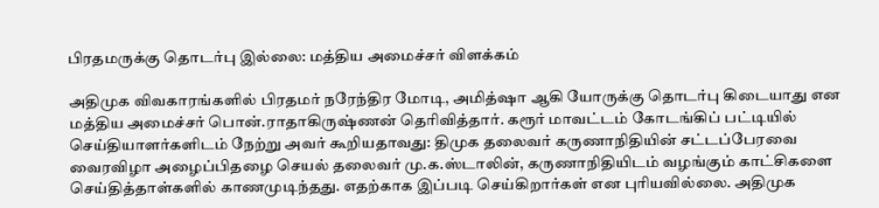பிரதமருக்கு தொடர்பு இல்லை: மத்திய அமைச்சர் விளக்கம்

அதிமுக விவகாரங்களில் பிரதமர் நரேந்திர மோடி, அமித்ஷா ஆகி யோருக்கு தொடர்பு கிடையாது என மத்திய அமைச்சர் பொன்.ராதாகிருஷ்ணன் தெரிவித்தார். கரூர் மாவட்டம் கோடங்கிப் பட்டியில் செய்தியாளர்களிடம் நேற்று அவர் கூறியதாவது: திமுக தலைவர் கருணாநிதியின் சட்டப்பேரவை வைரவிழா அழைப்பிதழை செயல் தலைவர் மு.க.ஸ்டாலின், கருணாநிதியிடம் வழங்கும் காட்சிகளை செய்தித்தாள்களில் காணமுடிந்தது. எதற்காக இப்படி செய்கிறார்கள் என புரியவில்லை. அதிமுக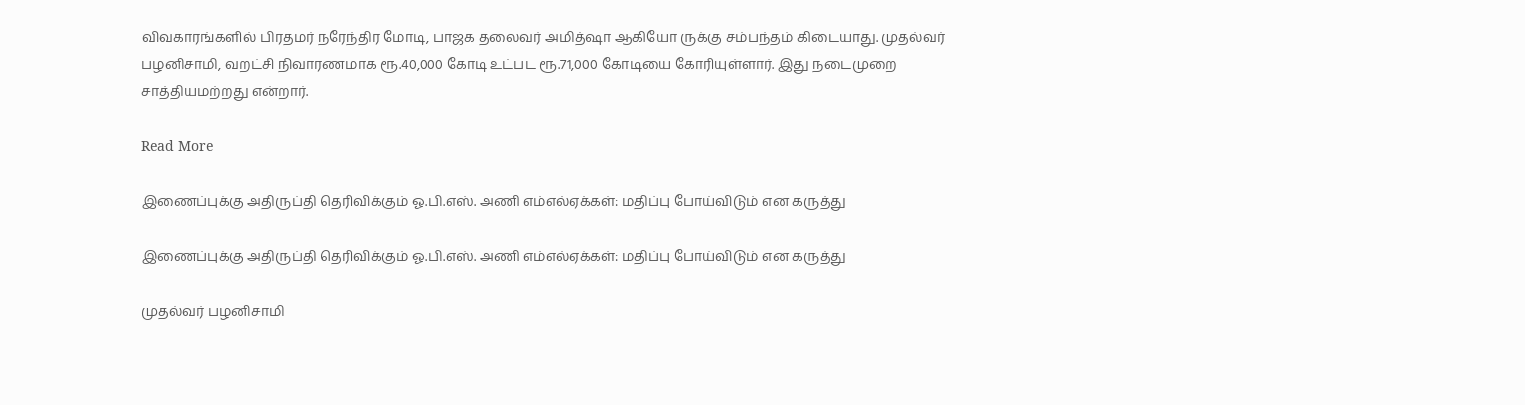விவகாரங்களில் பிரதமர் நரேந்திர மோடி, பாஜக தலைவர் அமித்ஷா ஆகியோ ருக்கு சம்பந்தம் கிடையாது. முதல்வர் பழனிசாமி, வறட்சி நிவாரணமாக ரூ.40,000 கோடி உட்பட ரூ.71,000 கோடியை கோரியுள்ளார். இது நடைமுறை சாத்தியமற்றது என்றார்.

Read More

இணைப்புக்கு அதிருப்தி தெரிவிக்கும் ஓ.பி.எஸ். அணி எம்எல்ஏக்கள்: மதிப்பு போய்விடும் என கருத்து

இணைப்புக்கு அதிருப்தி தெரிவிக்கும் ஓ.பி.எஸ். அணி எம்எல்ஏக்கள்: மதிப்பு போய்விடும் என கருத்து

முதல்வர் பழனிசாமி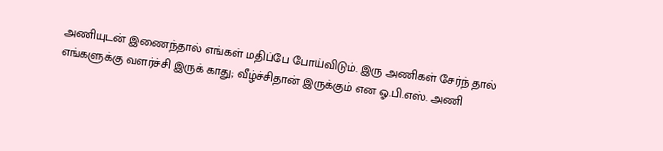அணியுடன் இணைந்தால் எங்கள் மதிப்பே போய்விடும். இரு அணிகள் சேர்ந் தால் எங்களுக்கு வளர்ச்சி இருக் காது; வீழ்ச்சிதான் இருக்கும் என ஓ.பி.எஸ். அணி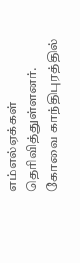எம்எல்ஏக்கள் தெரிவித்துள்ளனர். கோவை காந்திபுரத்தில்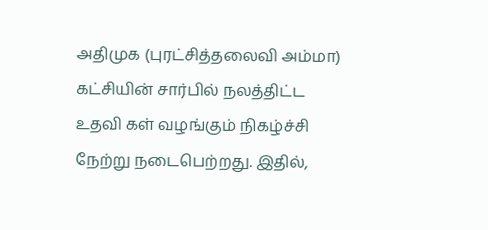அதிமுக (புரட்சித்தலைவி அம்மா) கட்சியின் சார்பில் நலத்திட்ட உதவி கள் வழங்கும் நிகழ்ச்சி நேற்று நடைபெற்றது. இதில்,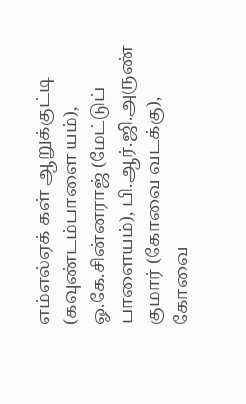எம்எல்ஏக் கள் ஆறுக்குட்டி (கவுண்டம்பாளை யம்), ஓ.கே.சின்னராஜ் (மேட்டுப் பாளையம்), பி.ஆர்.ஜி.அருண் குமார் (கோவை வடக்கு), கோவை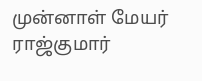முன்னாள் மேயர் ராஜ்குமார்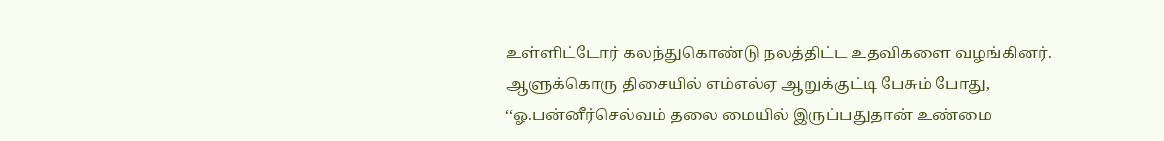உள்ளிட்டோர் கலந்துகொண்டு நலத்திட்ட உதவிகளை வழங்கினர். ஆளுக்கொரு திசையில் எம்எல்ஏ ஆறுக்குட்டி பேசும் போது, ‘‘ஓ.பன்னீர்செல்வம் தலை மையில் இருப்பதுதான் உண்மை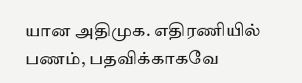யான அதிமுக. எதிரணியில் பணம், பதவிக்காகவே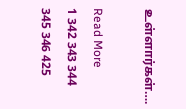உள்ளார்கள்….

Read More
1 342 343 344 345 346 425